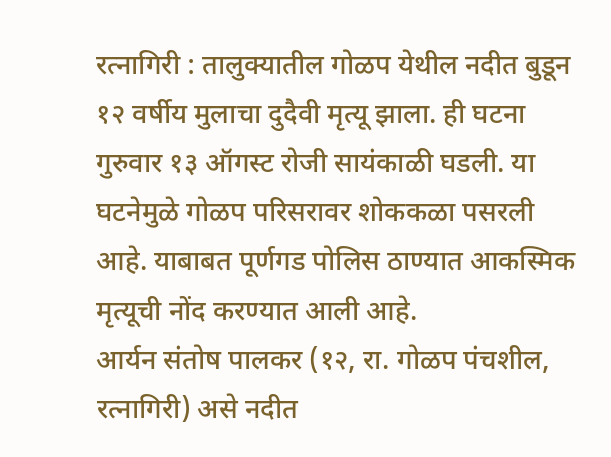रत्नागिरी : तालुक्यातील गोळप येथील नदीत बुडून १२ वर्षीय मुलाचा दुदैवी मृत्यू झाला. ही घटना गुरुवार १३ ऑगस्ट रोजी सायंकाळी घडली. या घटनेमुळे गोळप परिसरावर शोककळा पसरली आहे. याबाबत पूर्णगड पोलिस ठाण्यात आकस्मिक मृत्यूची नोंद करण्यात आली आहे.
आर्यन संतोष पालकर (१२, रा. गोळप पंचशील, रत्नागिरी) असे नदीत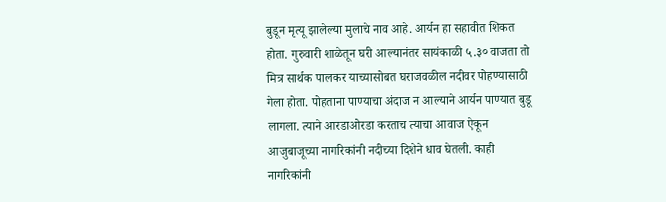बुडून मृत्यू झालेल्या मुलाचे नाव आहे. आर्यन हा सहावीत शिकत होता. गुरुवारी शाळेतून घरी आल्यानंतर सायंकाळी ५.३० वाजता तो मित्र सार्थक पालकर याच्यासोबत घराजवळील नदीवर पोहण्यासाठी गेला होता. पोहताना पाण्याचा अंदाज न आल्याने आर्यन पाण्यात बुडू लागला. त्याने आरडाओरडा करताच त्याचा आवाज ऐकून आजुबाजूच्या नागरिकांनी नदीच्या दिशेने धाव घेतली. काही नागरिकांनी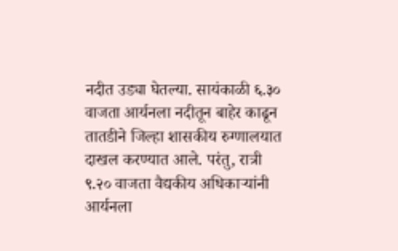नदीत उड्या घेतल्या. सायंकाळी ६.३० वाजता आर्यनला नदीतून बाहेर काढून तातडीने जिल्हा शासकीय रुग्णालयात दाखल करण्यात आले. परंतु, रात्री ९.२० वाजता वैद्यकीय अधिकाऱ्यांनी आर्यनला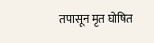तपासून मृत घोषित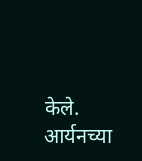केले. आर्यनच्या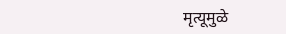मृत्यूमुळे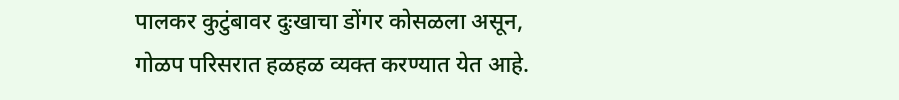पालकर कुटुंबावर दुःखाचा डोंगर कोसळला असून, गोळप परिसरात हळहळ व्यक्त करण्यात येत आहे.